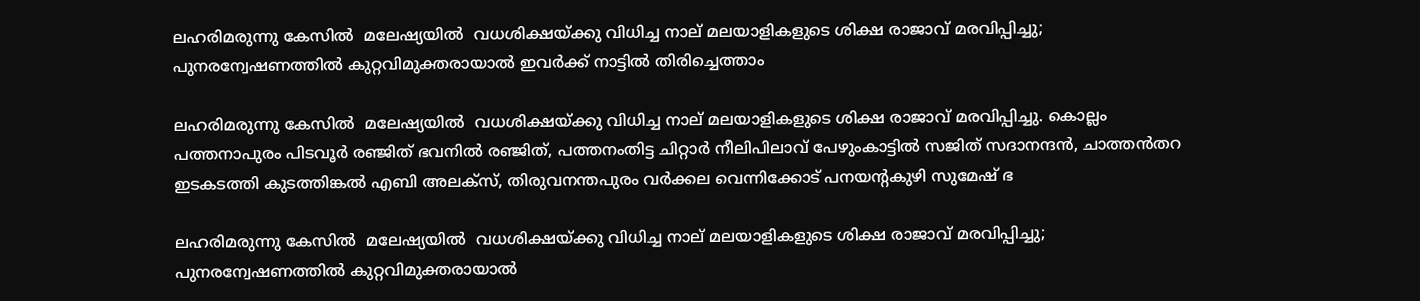ലഹരിമരുന്നു കേസിൽ  മലേഷ്യയിൽ  വധശിക്ഷയ്ക്കു വിധിച്ച നാല് മലയാളികളുടെ ശിക്ഷ രാജാവ് മരവിപ്പിച്ചു; പുനരന്വേഷണത്തിൽ കുറ്റവിമുക്തരായാൽ ഇവർക്ക് നാട്ടിൽ തിരിച്ചെത്താം

ലഹരിമരുന്നു കേസിൽ  മലേഷ്യയിൽ  വധശിക്ഷയ്ക്കു വിധിച്ച നാല് മലയാളികളുടെ ശിക്ഷ രാജാവ് മരവിപ്പിച്ചു. കൊല്ലം പത്തനാപുരം പിടവൂർ രഞ്ജിത് ഭവനിൽ രഞ്ജിത്, പത്തനംതിട്ട ചിറ്റാർ നീലിപിലാവ് പേഴുംകാട്ടിൽ സജിത് സദാനന്ദൻ, ചാത്തൻതറ ഇടകടത്തി കുടത്തിങ്കൽ എബി അലക്‌സ്, തിരുവനന്തപുരം വർക്കല വെന്നിക്കോട് പനയന്റകുഴി സുമേഷ് ഭ

ലഹരിമരുന്നു കേസിൽ  മലേഷ്യയിൽ  വധശിക്ഷയ്ക്കു വിധിച്ച നാല് മലയാളികളുടെ ശിക്ഷ രാജാവ് മരവിപ്പിച്ചു; പുനരന്വേഷണത്തിൽ കുറ്റവിമുക്തരായാൽ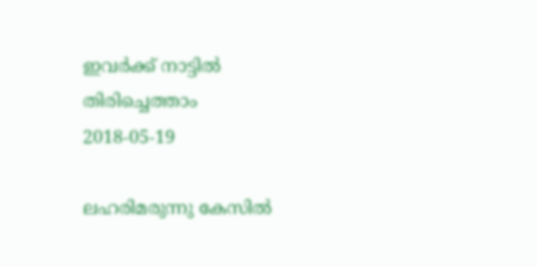ഇവർക്ക് നാട്ടിൽ തിരിച്ചെത്താം
2018-05-19

ലഹരിമരുന്നു കേസിൽ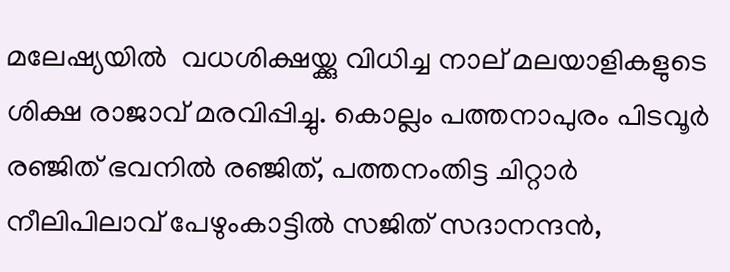മലേഷ്യയിൽ  വധശിക്ഷയ്ക്കു വിധിച്ച നാല് മലയാളികളുടെ ശിക്ഷ രാജാവ് മരവിപ്പിച്ചു. കൊല്ലം പത്തനാപുരം പിടവൂർ രഞ്ജിത് ഭവനിൽ രഞ്ജിത്, പത്തനംതിട്ട ചിറ്റാർ നീലിപിലാവ് പേഴുംകാട്ടിൽ സജിത് സദാനന്ദൻ,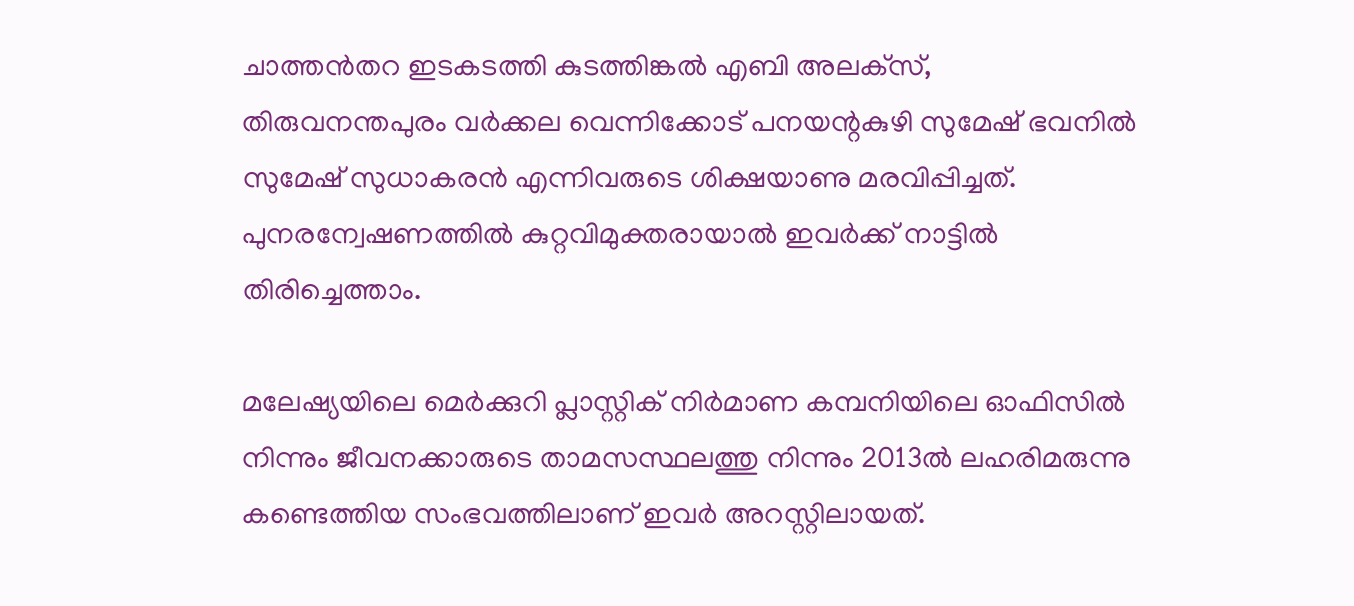ചാത്തൻതറ ഇടകടത്തി കുടത്തിങ്കൽ എബി അലക്‌സ്, തിരുവനന്തപുരം വർക്കല വെന്നിക്കോട് പനയന്റകുഴി സുമേഷ് ഭവനിൽ സുമേഷ് സുധാകരൻ എന്നിവരുടെ ശിക്ഷയാണു മരവിപ്പിച്ചത്. പുനരന്വേഷണത്തിൽ കുറ്റവിമുക്തരായാൽ ഇവർക്ക് നാട്ടിൽ തിരിച്ചെത്താം.

മലേഷ്യയിലെ മെർക്കുറി പ്ലാസ്റ്റിക് നിർമാണ കമ്പനിയിലെ ഓഫിസിൽ നിന്നും ജീവനക്കാരുടെ താമസസ്ഥലത്തു നിന്നും 2013ൽ ലഹരിമരുന്നു കണ്ടെത്തിയ സംഭവത്തിലാണ് ഇവർ അറസ്റ്റിലായത്.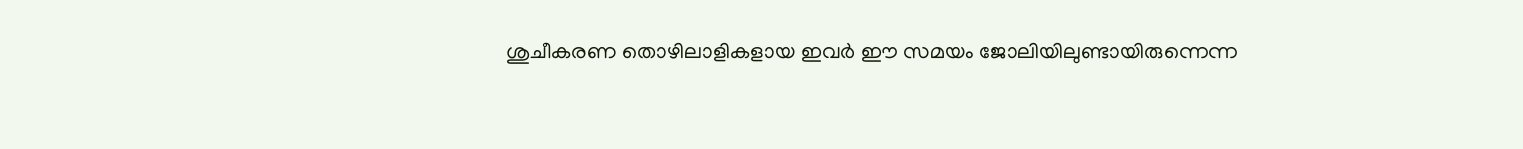ശുചീകരണ തൊഴിലാളികളായ ഇവർ ഈ സമയം ജോലിയിലുണ്ടായിരുന്നെന്ന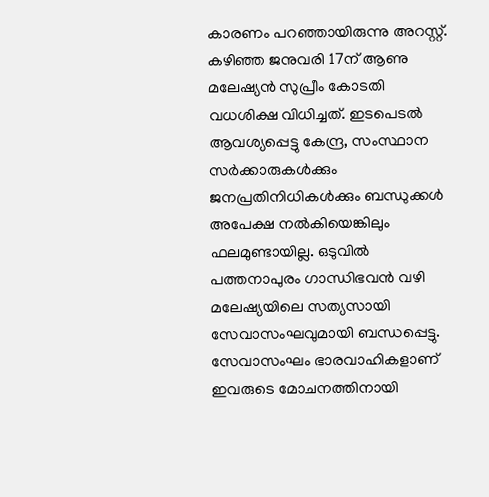കാരണം പറഞ്ഞായിരുന്നു അറസ്റ്റ്. കഴിഞ്ഞ ജനുവരി 17ന് ആണു മലേഷ്യൻ സുപ്രീം കോടതി വധശിക്ഷ വിധിച്ചത്. ഇടപെടൽ ആവശ്യപ്പെട്ടു കേന്ദ്ര, സംസ്ഥാന സർക്കാരുകൾക്കും ജനപ്രതിനിധികൾക്കും ബന്ധുക്കൾ അപേക്ഷ നൽകിയെങ്കിലും ഫലമുണ്ടായില്ല. ഒടുവിൽ പത്തനാപുരം ഗാന്ധിഭവൻ വഴി മലേഷ്യയിലെ സത്യസായി സേവാസംഘവുമായി ബന്ധപ്പെട്ടു. സേവാസംഘം ഭാരവാഹികളാണ് ഇവരുടെ മോചനത്തിനായി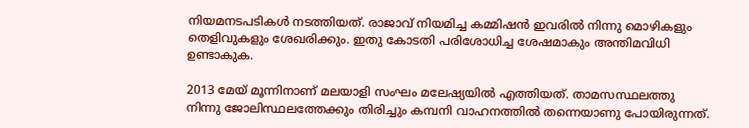നിയമനടപടികൾ നടത്തിയത്. രാജാവ് നിയമിച്ച കമ്മിഷൻ ഇവരിൽ നിന്നു മൊഴികളും തെളിവുകളും ശേഖരിക്കും. ഇതു കോടതി പരിശോധിച്ച ശേഷമാകും അന്തിമവിധി ഉണ്ടാകുക.

2013 മേയ് മൂന്നിനാണ് മലയാളി സംഘം മലേഷ്യയിൽ എത്തിയത്. താമസസ്ഥലത്തു നിന്നു ജോലിസ്ഥലത്തേക്കും തിരിച്ചും കമ്പനി വാഹനത്തിൽ തന്നെയാണു പോയിരുന്നത്.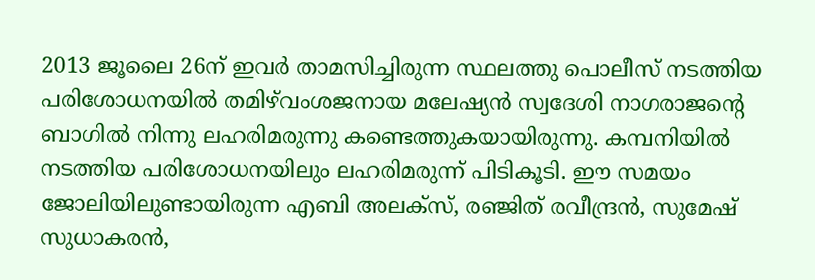2013 ജൂലൈ 26ന് ഇവർ താമസിച്ചിരുന്ന സ്ഥലത്തു പൊലീസ് നടത്തിയ പരിശോധനയിൽ തമിഴ്‌വംശജനായ മലേഷ്യൻ സ്വദേശി നാഗരാജന്റെ ബാഗിൽ നിന്നു ലഹരിമരുന്നു കണ്ടെത്തുകയായിരുന്നു. കമ്പനിയിൽ നടത്തിയ പരിശോധനയിലും ലഹരിമരുന്ന് പിടികൂടി. ഈ സമയം ജോലിയിലുണ്ടായിരുന്ന എബി അലക്സ്, രഞ്ജിത് രവീന്ദ്രൻ, സുമേഷ് സുധാകരൻ,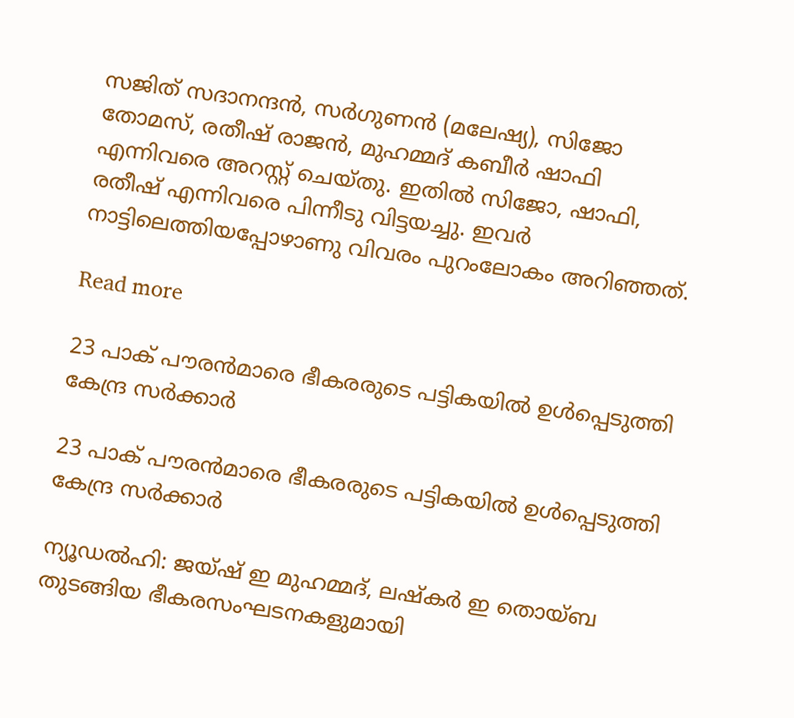സജിത് സദാനന്ദൻ, സർഗുണൻ (മലേഷ്യ), സിജോ തോമസ്, രതീഷ് രാജൻ, മുഹമ്മദ് കബീർ ഷാഫി എന്നിവരെ അറസ്റ്റ് ചെയ്തു. ഇതിൽ സിജോ, ഷാഫി, രതീഷ് എന്നിവരെ പിന്നീടു വിട്ടയച്ചു. ഇവർ നാട്ടിലെത്തിയപ്പോഴാണു വിവരം പുറംലോകം അറിഞ്ഞത്.

Read more

23 പാക് പൗരന്‍മാരെ ഭീകരരുടെ പട്ടികയില്‍ ഉള്‍പ്പെടുത്തി കേന്ദ്ര സര്‍ക്കാര്‍

23 പാക് പൗരന്‍മാരെ ഭീകരരുടെ പട്ടികയില്‍ ഉള്‍പ്പെടുത്തി കേന്ദ്ര സര്‍ക്കാര്‍

ന്യൂഡൽഹി: ജയ്ഷ് ഇ മുഹമ്മദ്, ലഷ്കർ ഇ തൊയ്ബ തുടങ്ങിയ ഭീകരസംഘടനകളുമായി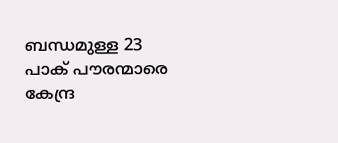ബന്ധമുള്ള 23 പാക് പൗരന്മാരെ കേന്ദ്ര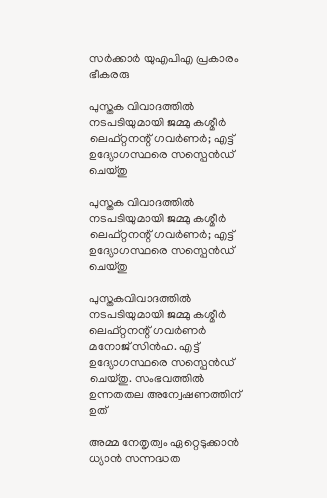സർക്കാർ യുഎപിഎ പ്രകാരം ഭീകരരു

പുസ്തക വിവാദത്തിൽ നടപടിയുമായി ജമ്മു കശ്മീർ ലെഫ്റ്റനന്റ് ഗവർണർ; എട്ട് ഉദ്യോഗസ്ഥരെ സസ്പെൻഡ് ചെയ്തു

പുസ്തക വിവാദത്തിൽ നടപടിയുമായി ജമ്മു കശ്മീർ ലെഫ്റ്റനന്റ് ഗവർണർ; എട്ട് ഉദ്യോഗസ്ഥരെ സസ്പെൻഡ് ചെയ്തു

പുസ്തകവിവാദത്തിൽ നടപടിയുമായി ജമ്മു കശ്മീർ ലെഫ്റ്റനന്റ് ഗവർണർ മനോജ് സിൻഹ. എട്ട് ഉദ്യോഗസ്ഥരെ സസ്പെൻഡ് ചെയ്തു. സംഭവത്തിൽ ഉന്നതതല അന്വേഷണത്തിന് ഉത്

അമ്മ നേതൃത്വം ഏറ്റെടുക്കാന്‍ ധ്യാന്‍ സന്നദ്ധത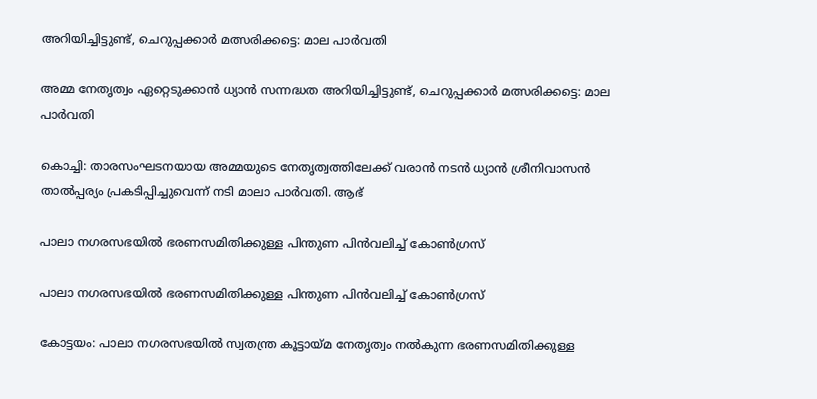അറിയിച്ചിട്ടുണ്ട്, ചെറുപ്പക്കാര്‍ മത്സരിക്കട്ടെ: മാല പാര്‍വതി

അമ്മ നേതൃത്വം ഏറ്റെടുക്കാന്‍ ധ്യാന്‍ സന്നദ്ധത അറിയിച്ചിട്ടുണ്ട്, ചെറുപ്പക്കാര്‍ മത്സരിക്കട്ടെ: മാല പാര്‍വതി

കൊച്ചി: താരസംഘടനയായ അമ്മയുടെ നേതൃത്വത്തിലേക്ക് വരാന്‍ നടന്‍ ധ്യാന്‍ ശ്രീനിവാസന്‍ താല്‍പ്പര്യം പ്രകടിപ്പിച്ചുവെന്ന് നടി മാലാ പാര്‍വതി. ആഭ്

പാലാ നഗരസഭയില്‍ ഭരണസമിതിക്കുള്ള പിന്തുണ പിന്‍വലിച്ച് കോണ്‍ഗ്രസ്

പാലാ നഗരസഭയില്‍ ഭരണസമിതിക്കുള്ള പിന്തുണ പിന്‍വലിച്ച് കോണ്‍ഗ്രസ്

കോട്ടയം: പാലാ നഗരസഭയില്‍ സ്വതന്ത്ര കൂട്ടായ്മ നേതൃത്വം നൽകുന്ന ഭരണസമിതിക്കുള്ള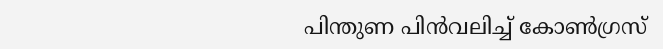പിന്തുണ പിന്‍വലിച്ച് കോണ്‍ഗ്രസ്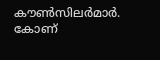കൗണ്‍സിലര്‍മാര്‍. കോണ്